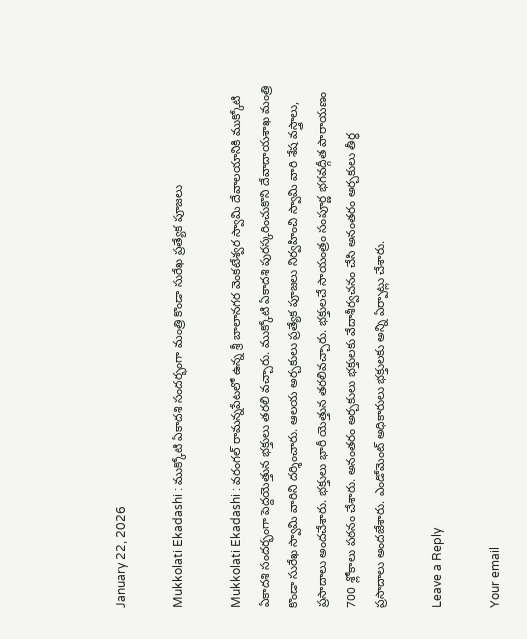January 22, 2026

Mukkolati Ekadashi : ముక్కోటి ఏకాదశి సందర్భంగా మంత్రి కొండా సురేఖ ప్రత్యేక పూజలు

Mukkolati Ekadashi : వరంగల్ రామన్నపేటలో ఉన్న శ్రీ బాలానగర వెంకటేశ్వర స్వామి దేవాలయానికి ముక్కోటి ఏకాదశి సందర్భంగా పెద్దయెత్తున భక్తులు తరలి వచ్చారు. ముక్కోటి ఏకాదశి పురస్కరించుకొని దేవాదాయశాఖ మంత్రి కొండా సురేఖ స్వామి వారిని దర్శించారు. ఆలయ అర్చకులు ప్రత్యేక పూజలు నిర్వహించి స్వామి వారి శేష వస్త్రాలు, ప్రసాదాలు అందచేశారు. భక్తులు భారీ యెత్తున తరలివచ్చారు. భక్తులచే సాయంత్రం సంపూర్ణ భగవద్గీత పారాయణం 700 శ్లోకాలు పఠనం చేశారు. అనంతరం అర్చకులు భక్తులకు వేదాశీర్వచనం చేసి అనంతరం అర్చకులు తీర్థ ప్రసాదాలు అందజేశారు. ఎండోమెంట్ అధికారులు భక్తులకు అన్ని ఏర్పాట్లు చేశారు.

Leave a Reply

Your email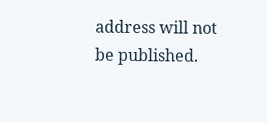address will not be published.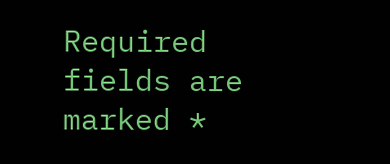Required fields are marked *